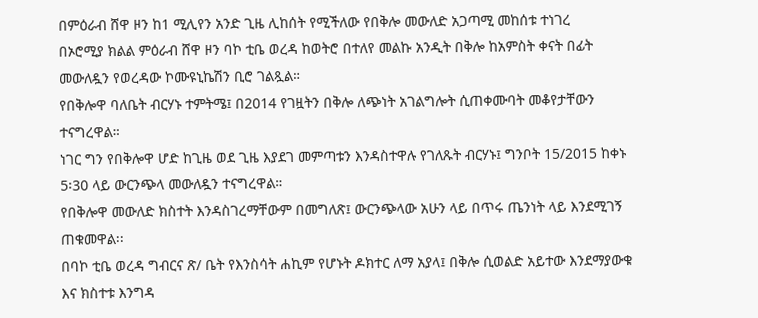በምዕራብ ሸዋ ዞን ከ1 ሚሊየን አንድ ጊዜ ሊከሰት የሚችለው የበቅሎ መውለድ አጋጣሚ መከሰቱ ተነገረ
በኦሮሚያ ክልል ምዕራብ ሸዋ ዞን ባኮ ቲቤ ወረዳ ከወትሮ በተለየ መልኩ አንዲት በቅሎ ከአምስት ቀናት በፊት መውለዷን የወረዳው ኮሙዩኒኬሽን ቢሮ ገልጿል።
የበቅሎዋ ባለቤት ብርሃኑ ተምትሜ፤ በ2014 የገዟትን በቅሎ ለጭነት አገልግሎት ሲጠቀሙባት መቆየታቸውን ተናግረዋል።
ነገር ግን የበቅሎዋ ሆድ ከጊዜ ወደ ጊዜ እያደገ መምጣቱን እንዳስተዋሉ የገለጹት ብርሃኑ፤ ግንቦት 15/2015 ከቀኑ 5፡30 ላይ ውርንጭላ መውለዷን ተናግረዋል።
የበቅሎዋ መውለድ ክስተት እንዳስገረማቸውም በመግለጽ፤ ውርንጭላው አሁን ላይ በጥሩ ጤንነት ላይ እንደሚገኝ ጠቁመዋል፡፡
በባኮ ቲቤ ወረዳ ግብርና ጽ/ ቤት የእንስሳት ሐኪም የሆኑት ዶክተር ለማ አያላ፤ በቅሎ ሲወልድ አይተው እንደማያውቁ እና ክስተቱ እንግዳ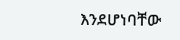እንደሆነባቸው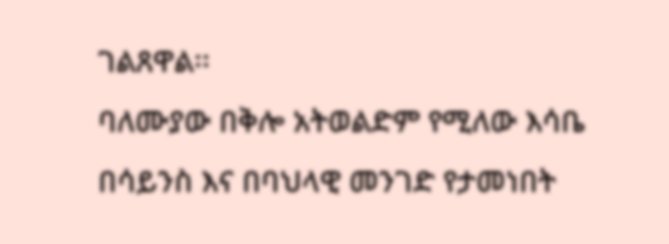ገልጸዋል፡፡
ባለሙያው በቅሎ አትወልድም የሚለው እሳቤ በሳይንስ እና በባህላዊ መንገድ የታመነበት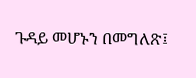ጉዳይ መሆኑን በመግለጽ፤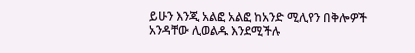ይሁን እንጂ አልፎ አልፎ ከአንድ ሚሊየን በቅሎዎች አንዳቸው ሊወልዱ እንደሚችሉ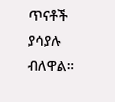ጥናቶች ያሳያሉ ብለዋል።